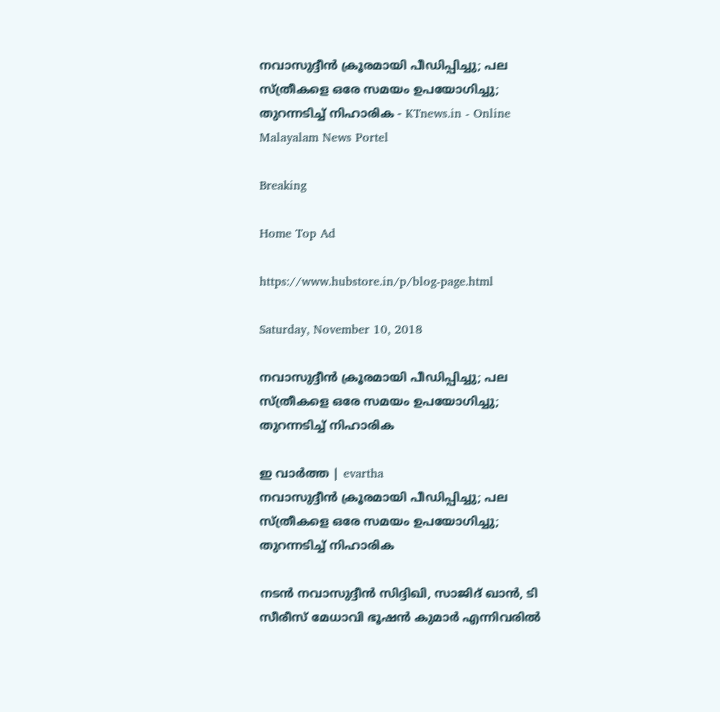നവാസുദ്ദീന്‍ ക്രൂരമായി പീഡിപ്പിച്ചു; പല സ്ത്രീകളെ ഒരേ സമയം ഉപയോഗിച്ചു; തുറന്നടിച്ച് നിഹാരിക - KTnews.in - Online Malayalam News Portel

Breaking

Home Top Ad

https://www.hubstore.in/p/blog-page.html

Saturday, November 10, 2018

നവാസുദ്ദീന്‍ ക്രൂരമായി പീഡിപ്പിച്ചു; പല സ്ത്രീകളെ ഒരേ സമയം ഉപയോഗിച്ചു; തുറന്നടിച്ച് നിഹാരിക

ഇ വാർത്ത | evartha
നവാസുദ്ദീന്‍ ക്രൂരമായി പീഡിപ്പിച്ചു; പല സ്ത്രീകളെ ഒരേ സമയം ഉപയോഗിച്ചു; തുറന്നടിച്ച് നിഹാരിക

നടന്‍ നവാസുദ്ദീന്‍ സിദ്ദിഖി, സാജിദ് ഖാന്‍, ടി സീരീസ് മേധാവി ഭൂഷന്‍ കുമാര്‍ എന്നിവരില്‍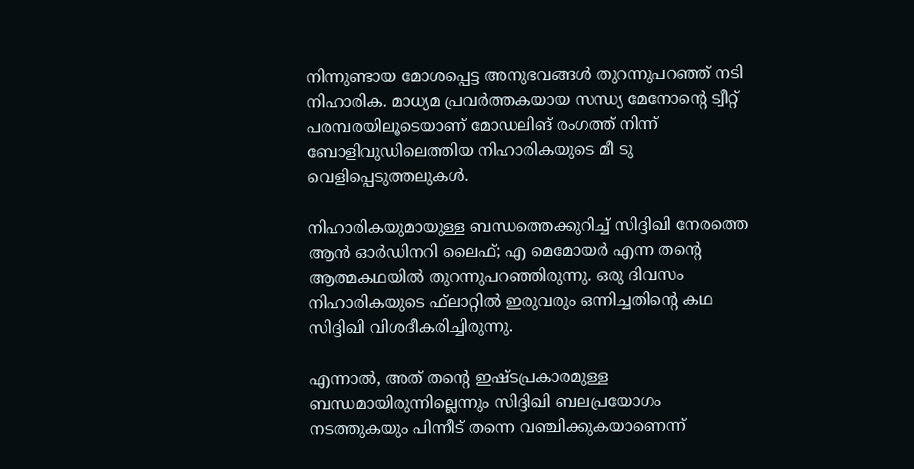നിന്നുണ്ടായ മോശപ്പെട്ട അനുഭവങ്ങള്‍ തുറന്നുപറഞ്ഞ് നടി നിഹാരിക. മാധ്യമ പ്രവര്‍ത്തകയായ സന്ധ്യ മേനോന്റെ ട്വീറ്റ് പരമ്പരയിലൂടെയാണ് മോഡലിങ് രംഗത്ത് നിന്ന് ബോളിവുഡിലെത്തിയ നിഹാരികയുടെ മീ ടു വെളിപ്പെടുത്തലുകള്‍.

നിഹാരികയുമായുള്ള ബന്ധത്തെക്കുറിച്ച് സിദ്ദിഖി നേരത്തെ ആന്‍ ഓര്‍ഡിനറി ലൈഫ്; എ മെമോയര്‍ എന്ന തന്റെ ആത്മകഥയില്‍ തുറന്നുപറഞ്ഞിരുന്നു. ഒരു ദിവസം നിഹാരികയുടെ ഫ്‌ലാറ്റില്‍ ഇരുവരും ഒന്നിച്ചതിന്റെ കഥ സിദ്ദിഖി വിശദീകരിച്ചിരുന്നു.

എന്നാല്‍, അത് തന്റെ ഇഷ്ടപ്രകാരമുള്ള ബന്ധമായിരുന്നില്ലെന്നും സിദ്ദിഖി ബലപ്രയോഗം നടത്തുകയും പിന്നീട് തന്നെ വഞ്ചിക്കുകയാണെന്ന്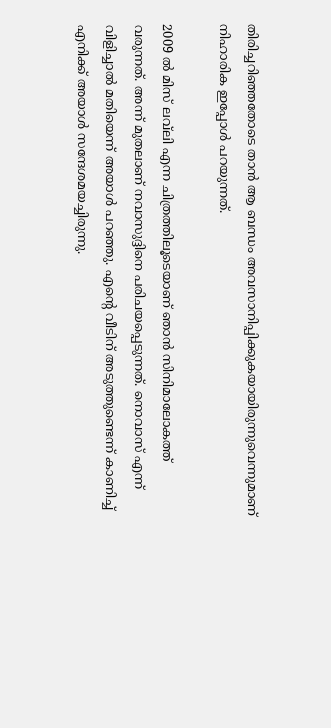തിരിച്ചറിഞ്ഞതോടെ താന്‍ ആ ബന്ധം അവസാനിപ്പിക്കുകയായിരുന്നുവെന്നുമാണ് നിഹാരിക ഇപ്പോള്‍ പറയുന്നത്.

2009 ല്‍ മിസ് ലവ്‌ലി എന്ന ചിത്രത്തിലൂടെയാണ് ഞാന്‍ സിനിമാലോകത്ത് വരുന്നത്. അന്ന് മുതലാണ് നവാസുദ്ദിനെ പരിചയപ്പെടുന്നത്. നൊവാസ് എന്ന് വിളിച്ചാല്‍ മതിയെന്ന് അയാള്‍ പറഞ്ഞു. എന്റെ വീടിന് അടുത്തുണ്ടെന്ന് കാണിച്ച് എനിക്ക് അയാള്‍ സന്ദേശമയച്ചിരുന്നു.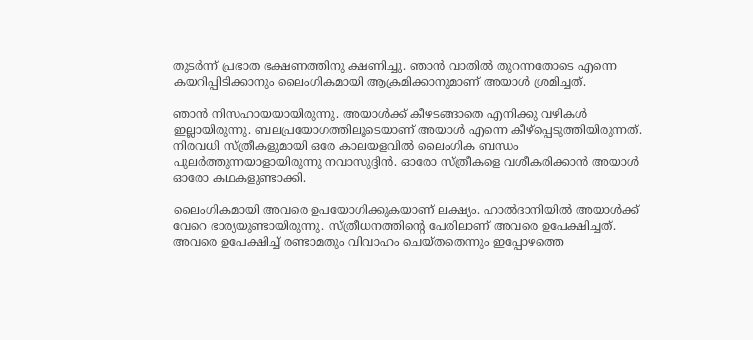തുടര്‍ന്ന് പ്രഭാത ഭക്ഷണത്തിനു ക്ഷണിച്ചു. ഞാന്‍ വാതില്‍ തുറന്നതോടെ എന്നെ കയറിപ്പിടിക്കാനും ലൈംഗികമായി ആക്രമിക്കാനുമാണ് അയാള്‍ ശ്രമിച്ചത്.

ഞാന്‍ നിസഹായയായിരുന്നു. അയാള്‍ക്ക് കീഴടങ്ങാതെ എനിക്കു വഴികള്‍ ഇല്ലായിരുന്നു. ബലപ്രയോഗത്തിലൂടെയാണ് അയാള്‍ എന്നെ കീഴ്‌പ്പെടുത്തിയിരുന്നത്. നിരവധി സ്ത്രീകളുമായി ഒരേ കാലയളവില്‍ ലൈംഗിക ബന്ധം പുലര്‍ത്തുന്നയാളായിരുന്നു നവാസുദ്ദിന്‍. ഓരോ സ്ത്രീകളെ വശീകരിക്കാന്‍ അയാള്‍ ഓരോ കഥകളുണ്ടാക്കി.

ലൈംഗികമായി അവരെ ഉപയോഗിക്കുകയാണ് ലക്ഷ്യം. ഹാല്‍ദാനിയില്‍ അയാള്‍ക്ക് വേറെ ഭാര്യയുണ്ടായിരുന്നു. സ്ത്രീധനത്തിന്റെ പേരിലാണ് അവരെ ഉപേക്ഷിച്ചത്. അവരെ ഉപേക്ഷിച്ച് രണ്ടാമതും വിവാഹം ചെയ്തതെന്നും ഇപ്പോഴത്തെ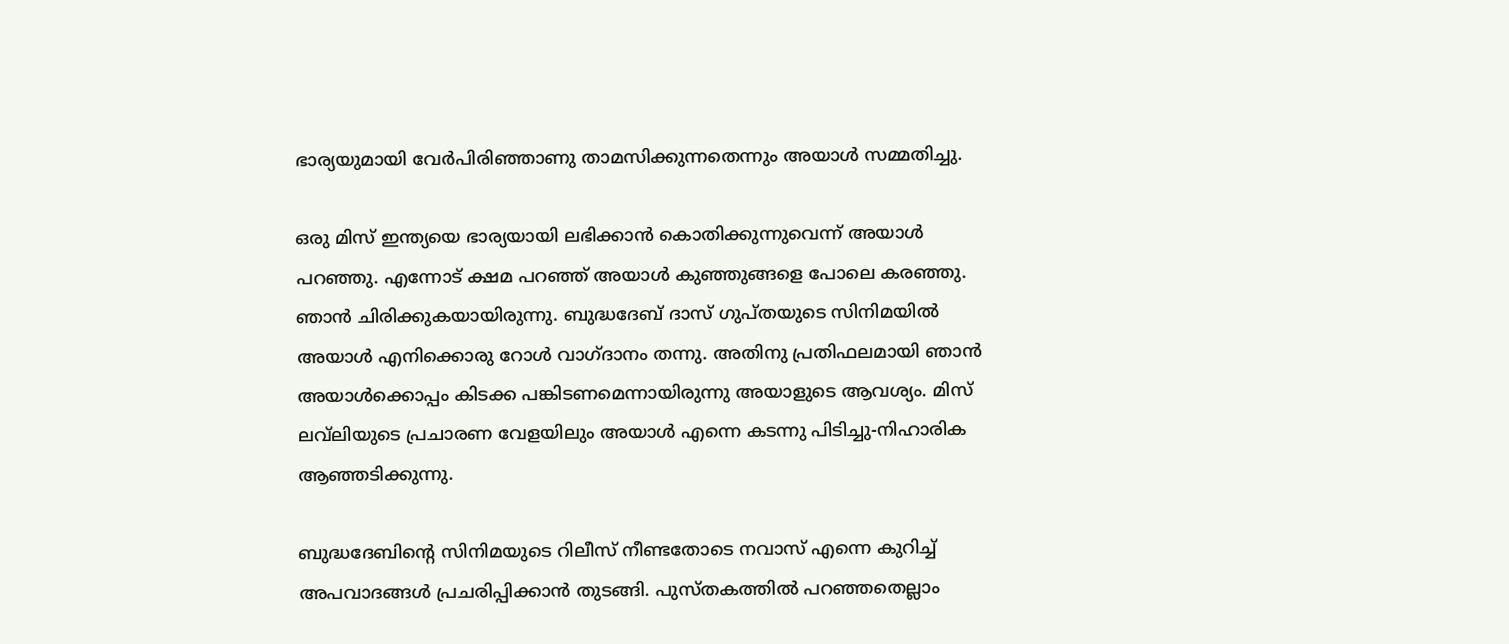ഭാര്യയുമായി വേര്‍പിരിഞ്ഞാണു താമസിക്കുന്നതെന്നും അയാള്‍ സമ്മതിച്ചു.

ഒരു മിസ് ഇന്ത്യയെ ഭാര്യയായി ലഭിക്കാന്‍ കൊതിക്കുന്നുവെന്ന് അയാള്‍ പറഞ്ഞു. എന്നോട് ക്ഷമ പറഞ്ഞ് അയാള്‍ കുഞ്ഞുങ്ങളെ പോലെ കരഞ്ഞു. ഞാന്‍ ചിരിക്കുകയായിരുന്നു. ബുദ്ധദേബ് ദാസ് ഗുപ്തയുടെ സിനിമയില്‍ അയാള്‍ എനിക്കൊരു റോള്‍ വാഗ്ദാനം തന്നു. അതിനു പ്രതിഫലമായി ഞാന്‍ അയാള്‍ക്കൊപ്പം കിടക്ക പങ്കിടണമെന്നായിരുന്നു അയാളുടെ ആവശ്യം. മിസ് ലവ്‌ലിയുടെ പ്രചാരണ വേളയിലും അയാള്‍ എന്നെ കടന്നു പിടിച്ചു-നിഹാരിക ആഞ്ഞടിക്കുന്നു.

ബുദ്ധദേബിന്റെ സിനിമയുടെ റിലീസ് നീണ്ടതോടെ നവാസ് എന്നെ കുറിച്ച് അപവാദങ്ങള്‍ പ്രചരിപ്പിക്കാന്‍ തുടങ്ങി. പുസ്തകത്തില്‍ പറഞ്ഞതെല്ലാം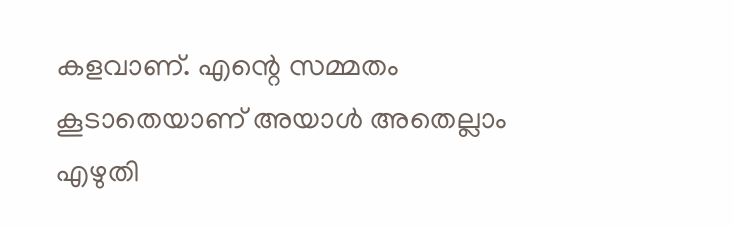കളവാണ്. എന്റെ സമ്മതം കൂടാതെയാണ് അയാള്‍ അതെല്ലാം എഴുതി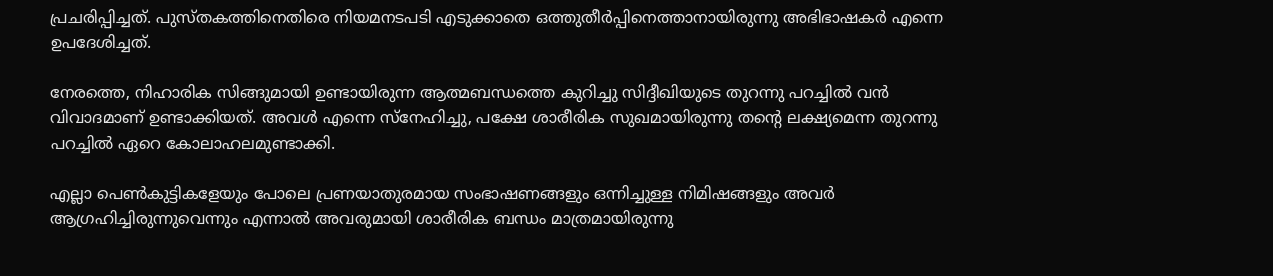പ്രചരിപ്പിച്ചത്. പുസ്തകത്തിനെതിരെ നിയമനടപടി എടുക്കാതെ ഒത്തുതീര്‍പ്പിനെത്താനായിരുന്നു അഭിഭാഷകര്‍ എന്നെ ഉപദേശിച്ചത്.

നേരത്തെ, നിഹാരിക സിങ്ങുമായി ഉണ്ടായിരുന്ന ആത്മബന്ധത്തെ കുറിച്ചു സിദ്ദീഖിയുടെ തുറന്നു പറച്ചില്‍ വന്‍ വിവാദമാണ് ഉണ്ടാക്കിയത്. അവള്‍ എന്നെ സ്‌നേഹിച്ചു, പക്ഷേ ശാരീരിക സുഖമായിരുന്നു തന്റെ ലക്ഷ്യമെന്ന തുറന്നു പറച്ചില്‍ ഏറെ കോലാഹലമുണ്ടാക്കി.

എല്ലാ പെണ്‍കുട്ടികളേയും പോലെ പ്രണയാതുരമായ സംഭാഷണങ്ങളും ഒന്നിച്ചുള്ള നിമിഷങ്ങളും അവര്‍ ആഗ്രഹിച്ചിരുന്നുവെന്നും എന്നാല്‍ അവരുമായി ശാരീരിക ബന്ധം മാത്രമായിരുന്നു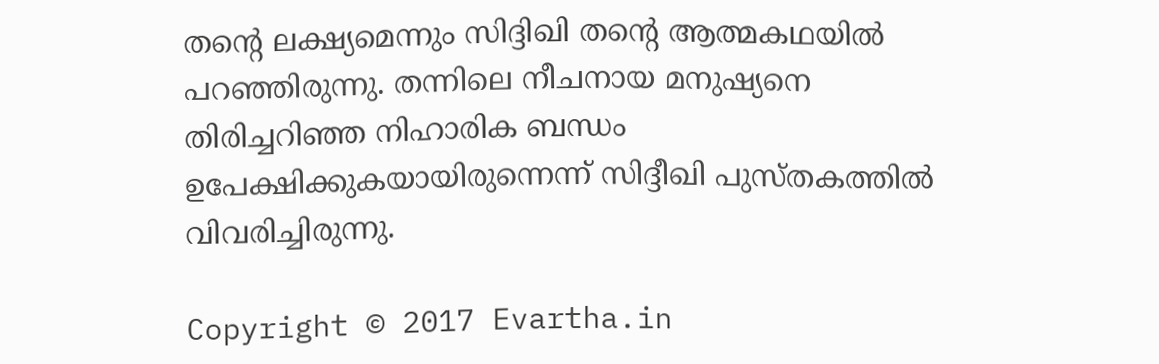തന്റെ ലക്ഷ്യമെന്നും സിദ്ദിഖി തന്റെ ആത്മകഥയില്‍ പറഞ്ഞിരുന്നു. തന്നിലെ നീചനായ മനുഷ്യനെ തിരിച്ചറിഞ്ഞ നിഹാരിക ബന്ധം ഉപേക്ഷിക്കുകയായിരുന്നെന്ന് സിദ്ദീഖി പുസ്തകത്തില്‍ വിവരിച്ചിരുന്നു.

Copyright © 2017 Evartha.in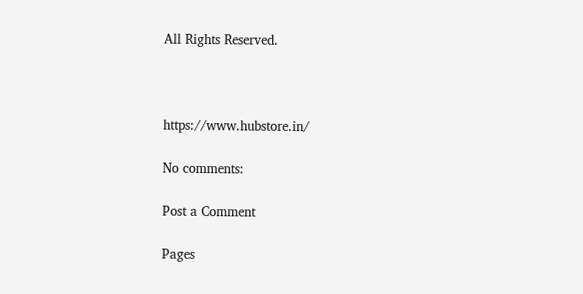All Rights Reserved.



https://www.hubstore.in/

No comments:

Post a Comment

Pages